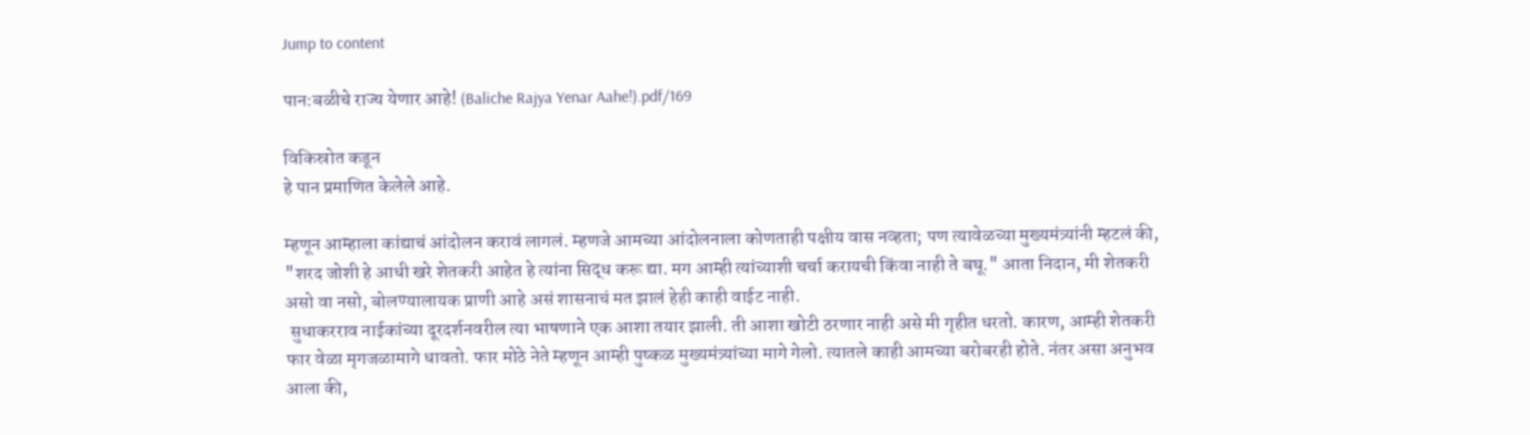Jump to content

पान:बळीचे राज्य येणार आहे! (Baliche Rajya Yenar Aahe!).pdf/169

विकिस्रोत कडून
हे पान प्रमाणित केलेले आहे.

म्हणून आम्हाला कांद्याचं आंदोलन करावं लागलं. म्हणजे आमच्या आंदोलनाला कोणताही पक्षीय वास नव्हता; पण त्यावेळच्या मुख्यमंत्र्यांनी म्हटलं की, "शरद जोशी हे आधी खरे शेतकरी आहेत हे त्यांना सिद्ध करू द्या. मग आम्ही त्यांच्याशी चर्चा करायची किंवा नाही ते बघू." आता निदान, मी शेतकरी असो वा नसो, बोलण्यालायक प्राणी आहे असं शासनाचं मत झालं हेही काही वाईट नाही.
 सुधाकरराव नाईकांच्या दूरदर्शनवरील त्या भाषणाने एक आशा तयार झाली. ती आशा खोटी ठरणार नाही असे मी गृहीत धरतो. कारण, आम्ही शेतकरी फार वेळा मृगजळामागे धावतो. फार मोठे नेते म्हणून आम्ही पुष्कळ मुख्यमंत्र्यांच्या मागे गेलो. त्यातले काही आमच्या बरोबरही होते. नंतर असा अनुभव आला की,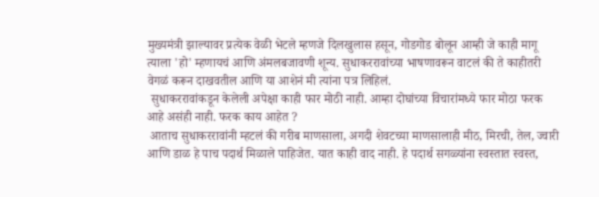मुख्यमंत्री झाल्यावर प्रत्येक वेळी भेटले म्हणजे दिलखुलास हसून, गोडगोड बोलून आम्ही जे काही मागू त्याला 'हो' म्हणायचं आणि अंमलबजावणी शून्य. सुधाकररावांच्या भाषणावरून वाटलं की ते काहीतरी वेगळं करून दाखवतील आणि या आशेनं मी त्यांना पत्र लिहिलं.
 सुधाकररावांकडून केलेली अपेक्षा काही फार मोठी नाही. आम्हा दोघांच्या विचारांमध्ये फार मोठा फरक आहे असंही नाही. फरक काय आहेत ?
 आताच सुधाकररावांनी म्हटलं की गरीब माणसाला, अगदी शेवटच्या माणसालाही मीठ, मिरची, तेल, ज्वारी आणि डाळ हे पाच पदार्थ मिळाले पाहिजेत. यात काही वाद नाही. हे पदार्थ सगळ्यांना स्वस्तात स्वस्त,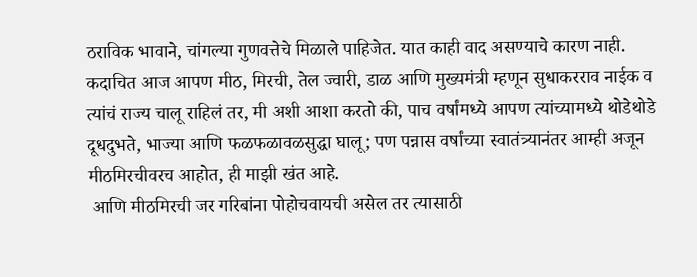ठराविक भावाने, चांगल्या गुणवत्तेचे मिळाले पाहिजेत. यात काही वाद असण्याचे कारण नाही. कदाचित आज आपण मीठ, मिरची, तेल ज्वारी, डाळ आणि मुख्यमंत्री म्हणून सुधाकरराव नाईक व त्यांचं राज्य चालू राहिलं तर, मी अशी आशा करतो की, पाच वर्षांमध्ये आपण त्यांच्यामध्ये थोडेथोडे दूधदुभते, भाज्या आणि फळफळावळसुद्धा घालू; पण पन्नास वर्षांच्या स्वातंत्र्यानंतर आम्ही अजून मीठमिरचीवरच आहोत, ही माझी खंत आहे.
 आणि मीठमिरची जर गरिबांना पोहोचवायची असेल तर त्यासाठी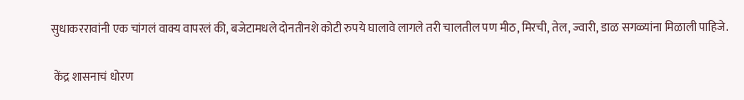सुधाकररावांनी एक चांगलं वाक्य वापरलं की, बजेटामधले दोनतीनशे कोटी रुपये घालावे लागले तरी चालतील पण मीठ, मिरची, तेल, ज्वारी, डाळ सगळ्यांना मिळाली पाहिजे.

 केंद्र शासनाचं धोरण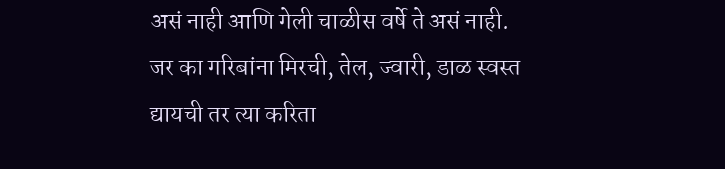असं नाही आणि गेली चाळीस वर्षे ते असं नाही. जर का गरिबांना मिरची, तेल, ज्वारी, डाळ स्वस्त द्यायची तर त्या करिता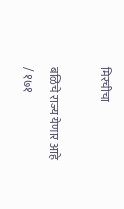मिरचीचा

बळिचे राज्य येणार आहे / १७१